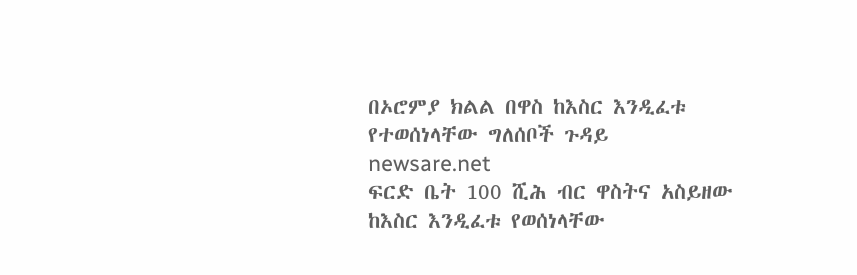በኦሮምያ ክልል በዋስ ከእስር እንዲፈቱ የተወሰነላቸው ግለሰቦች ጉዳይ
newsare.net
ፍርድ ቤት 100 ሺሕ ብር ዋስትና አስይዘው ከእስር እንዲፈቱ የወሰነላቸው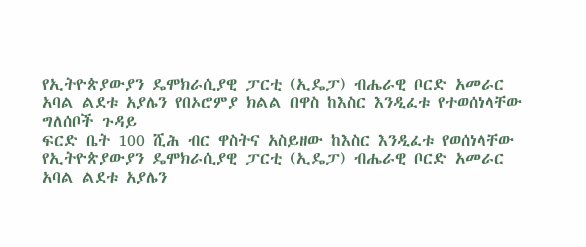የኢትዮጵያውያን ዴሞክራሲያዊ ፓርቲ (ኢዴፓ) ብሔራዊ ቦርድ አመራር አባል ልደቱ አያሌን የበኦሮምያ ክልል በዋስ ከእስር እንዲፈቱ የተወሰነላቸው ግለሰቦች ጉዳይ
ፍርድ ቤት 100 ሺሕ ብር ዋስትና አስይዘው ከእስር እንዲፈቱ የወሰነላቸው የኢትዮጵያውያን ዴሞክራሲያዊ ፓርቲ (ኢዴፓ) ብሔራዊ ቦርድ አመራር አባል ልደቱ አያሌን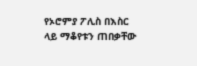የኦሮምያ ፖሊስ በእስር ላይ ማቆየቱን ጠበቃቸው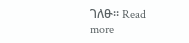ገለፁ። Read more